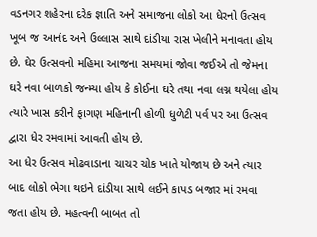વડનગર શહેરના દરેક જ્ઞાતિ અને સમાજના લોકો આ ધેરનો ઉત્સવ ખૂબ જ આનંદ અને ઉલ્લાસ સાથે દાંડીયા રાસ ખેલીને મનાવતા હોય છે. ઘેર ઉત્સવનો મહિમા આજના સમયમાં જોવા જઈએ તો જેમના ઘરે નવા બાળકો જન્મ્યા હોય કે કોઈના ઘરે તથા નવા લગ્ન થયેલા હોય ત્યારે ખાસ કરીને ફાગણ મહિનાની હોળી ધુળેટી પર્વ પર આ ઉત્સવ દ્વારા ધેર રમવામાં આવતી હોય છે.
આ ધેર ઉત્સવ મોઢવાડાના ચાચર ચોક ખાતે યોજાય છે અને ત્યાર બાદ લોકો ભેગા થઇને દાંડીયા સાથે લઈને કાપડ બજાર માં રમવા જતા હોય છે. મહત્વની બાબત તો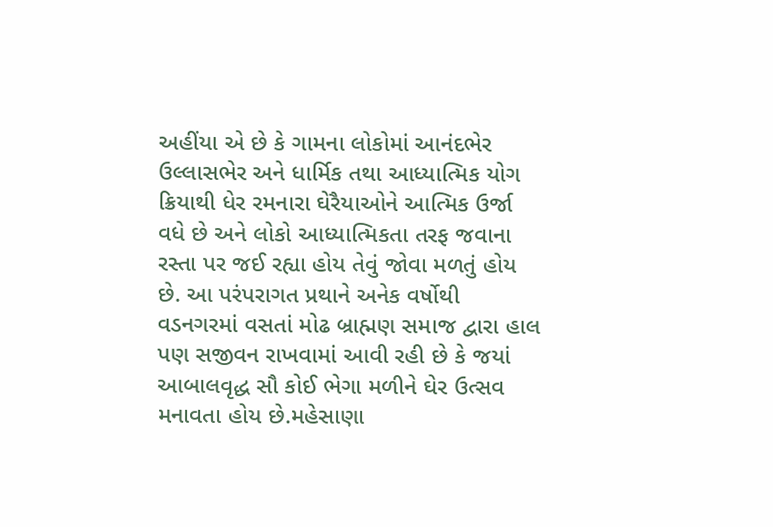અહીંયા એ છે કે ગામના લોકોમાં આનંદભેર ઉલ્લાસભેર અને ધાર્મિક તથા આધ્યાત્મિક યોગ ક્રિયાથી ધેર રમનારા ઘેરૈયાઓને આત્મિક ઉર્જા વધે છે અને લોકો આધ્યાત્મિકતા તરફ જવાના રસ્તા પર જઈ રહ્યા હોય તેવું જોવા મળતું હોય છે. આ પરંપરાગત પ્રથાને અનેક વર્ષોથી વડનગરમાં વસતાં મોઢ બ્રાહ્મણ સમાજ દ્વારા હાલ પણ સજીવન રાખવામાં આવી રહી છે કે જયાં આબાલવૃદ્ધ સૌ કોઈ ભેગા મળીને ઘેર ઉત્સવ મનાવતા હોય છે.મહેસાણા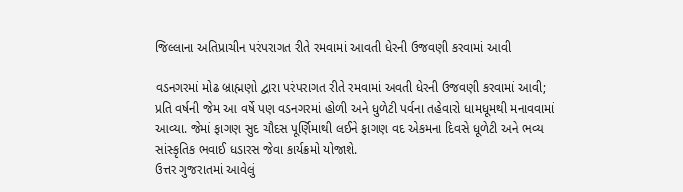જિલ્લાના અતિપ્રાચીન પરંપરાગત રીતે રમવામાં આવતી ધેરની ઉજવણી કરવામાં આવી

વડનગરમાં મોઢ બ્રાહ્મણો દ્વારા પરંપરાગત રીતે રમવામાં અવતી ધેરની ઉજવણી કરવામાં આવી; પ્રતિ વર્ષની જેમ આ વર્ષે પણ વડનગરમાં હોળી અને ધુળેટી પર્વના તહેવારો ધામધૂમથી મનાવવામાં આવ્યા. જેમાં ફાગણ સુદ ચૌદસ પૂર્ણિમાથી લઈને ફાગણ વદ એકમના દિવસે ધૂળેટી અને ભવ્ય સાંસ્કૃતિક ભવાઈ ધડારસ જેવા કાર્યક્રમો યોજાશે.
ઉત્તર ગુજરાતમાં આવેલું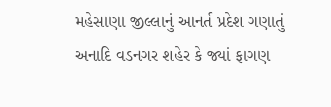મહેસાણા જીલ્લાનું આનર્ત પ્રદેશ ગણાતું અનાદિ વડનગર શહેર કે જ્યાં ફાગણ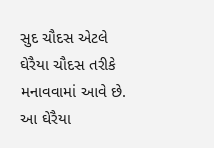સુદ ચૌદસ એટલે ઘેરૈયા ચૌદસ તરીકે મનાવવામાં આવે છે. આ ઘેરૈયા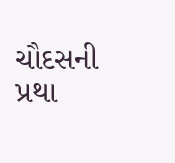ચૌદસની પ્રથા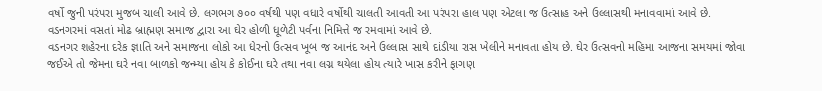વર્ષો જુની પરંપરા મુજબ ચાલી આવે છે. લગભગ ૭૦૦ વર્ષથી પણ વધારે વર્ષોથી ચાલતી આવતી આ પરંપરા હાલ પણ એટલા જ ઉત્સાહ અને ઉલ્લાસથી મનાવવામાં આવે છે. વડનગરમાં વસતાં મોઢ બ્રાહ્મણ સમાજ દ્વારા આ ઘેર હોળી ધૂળેટી પર્વના નિમિત્તે જ રમવામાં આવે છે.
વડનગર શહેરના દરેક જ્ઞાતિ અને સમાજના લોકો આ ધેરનો ઉત્સવ ખૂબ જ આનંદ અને ઉલ્લાસ સાથે દાંડીયા રાસ ખેલીને મનાવતા હોય છે. ઘેર ઉત્સવનો મહિમા આજના સમયમાં જોવા જઈએ તો જેમના ઘરે નવા બાળકો જન્મ્યા હોય કે કોઈના ઘરે તથા નવા લગ્ન થયેલા હોય ત્યારે ખાસ કરીને ફાગણ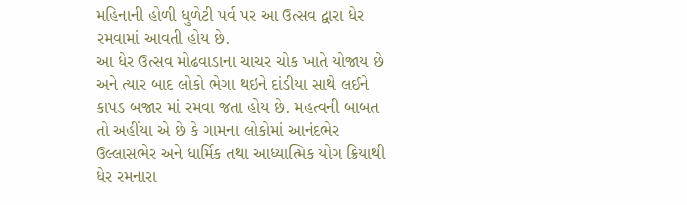મહિનાની હોળી ધુળેટી પર્વ પર આ ઉત્સવ દ્વારા ધેર રમવામાં આવતી હોય છે.
આ ધેર ઉત્સવ મોઢવાડાના ચાચર ચોક ખાતે યોજાય છે અને ત્યાર બાદ લોકો ભેગા થઇને દાંડીયા સાથે લઈને કાપડ બજાર માં રમવા જતા હોય છે. મહત્વની બાબત તો અહીંયા એ છે કે ગામના લોકોમાં આનંદભેર ઉલ્લાસભેર અને ધાર્મિક તથા આધ્યાત્મિક યોગ ક્રિયાથી ધેર રમનારા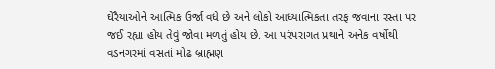ઘેરૈયાઓને આત્મિક ઉર્જા વધે છે અને લોકો આધ્યાત્મિકતા તરફ જવાના રસ્તા પર જઈ રહ્યા હોય તેવું જોવા મળતું હોય છે. આ પરંપરાગત પ્રથાને અનેક વર્ષોથી વડનગરમાં વસતાં મોઢ બ્રાહ્મણ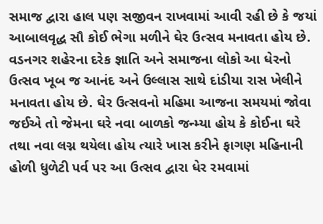સમાજ દ્વારા હાલ પણ સજીવન રાખવામાં આવી રહી છે કે જયાં આબાલવૃદ્ધ સૌ કોઈ ભેગા મળીને ઘેર ઉત્સવ મનાવતા હોય છે.
વડનગર શહેરના દરેક જ્ઞાતિ અને સમાજના લોકો આ ધેરનો ઉત્સવ ખૂબ જ આનંદ અને ઉલ્લાસ સાથે દાંડીયા રાસ ખેલીને મનાવતા હોય છે. ઘેર ઉત્સવનો મહિમા આજના સમયમાં જોવા જઈએ તો જેમના ઘરે નવા બાળકો જન્મ્યા હોય કે કોઈના ઘરે તથા નવા લગ્ન થયેલા હોય ત્યારે ખાસ કરીને ફાગણ મહિનાની હોળી ધુળેટી પર્વ પર આ ઉત્સવ દ્વારા ધેર રમવામાં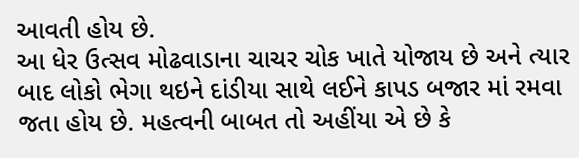આવતી હોય છે.
આ ધેર ઉત્સવ મોઢવાડાના ચાચર ચોક ખાતે યોજાય છે અને ત્યાર બાદ લોકો ભેગા થઇને દાંડીયા સાથે લઈને કાપડ બજાર માં રમવા જતા હોય છે. મહત્વની બાબત તો અહીંયા એ છે કે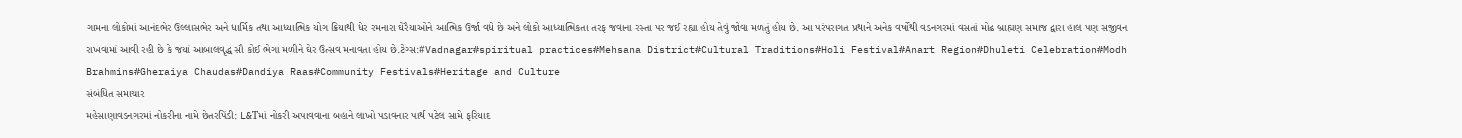ગામના લોકોમાં આનંદભેર ઉલ્લાસભેર અને ધાર્મિક તથા આધ્યાત્મિક યોગ ક્રિયાથી ધેર રમનારા ઘેરૈયાઓને આત્મિક ઉર્જા વધે છે અને લોકો આધ્યાત્મિકતા તરફ જવાના રસ્તા પર જઈ રહ્યા હોય તેવું જોવા મળતું હોય છે. આ પરંપરાગત પ્રથાને અનેક વર્ષોથી વડનગરમાં વસતાં મોઢ બ્રાહ્મણ સમાજ દ્વારા હાલ પણ સજીવન રાખવામાં આવી રહી છે કે જયાં આબાલવૃદ્ધ સૌ કોઈ ભેગા મળીને ઘેર ઉત્સવ મનાવતા હોય છે.ટેગ્સ:#Vadnagar#spiritual practices#Mehsana District#Cultural Traditions#Holi Festival#Anart Region#Dhuleti Celebration#Modh Brahmins#Gheraiya Chaudas#Dandiya Raas#Community Festivals#Heritage and Culture
સંબંધિત સમાચાર
મહેસાણાવડનગરમાં નોકરીના નામે છેતરપિંડી: L&Tમાં નોકરી અપાવવાના બહાને લાખો પડાવનાર પાર્થ પટેલ સામે ફરિયાદ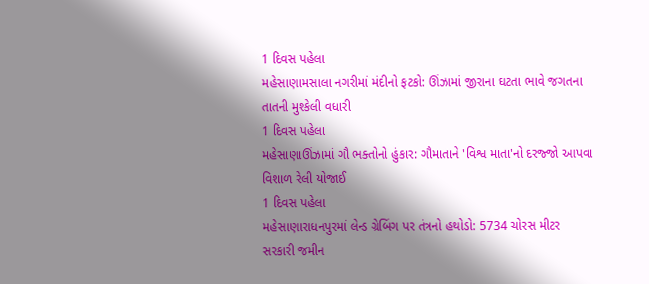1 દિવસ પહેલા
મહેસાણામસાલા નગરીમાં મંદીનો ફટકો: ઊંઝામાં જીરાના ઘટતા ભાવે જગતના તાતની મુશ્કેલી વધારી
1 દિવસ પહેલા
મહેસાણાઊંઝામાં ગૌ ભક્તોનો હુંકાર: ગૌમાતાને 'વિશ્વ માતા'નો દરજ્જો આપવા વિશાળ રેલી યોજાઈ
1 દિવસ પહેલા
મહેસાણારાધનપુરમાં લેન્ડ ગ્રેબિંગ પર તંત્રનો હથોડો: 5734 ચોરસ મીટર સરકારી જમીન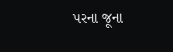પરના જૂના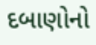દબાણોનો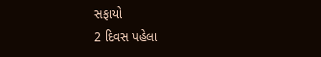સફાયો
2 દિવસ પહેલા